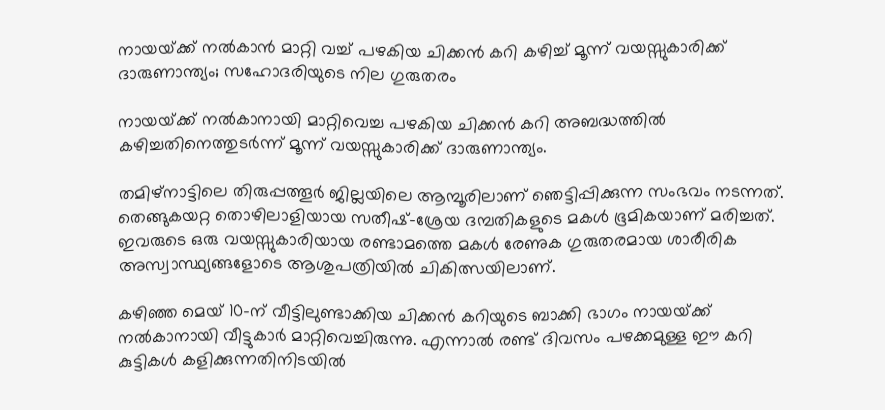നായയ്‌ക്ക് നല്‍കാന്‍ മാറ്റി വച്ച്‌ പഴകിയ ചിക്കന്‍ കറി കഴിച്ച്‌ മൂന്ന് വയസ്സുകാരിക്ക് ദാരുണാന്ത്യം; സഹോദരിയുടെ നില ഗുരുതരം

നായയ്‌ക്ക് നല്‍കാനായി മാറ്റിവെച്ച പഴകിയ ചിക്കന്‍ കറി അബദ്ധത്തില്‍ കഴിച്ചതിനെത്തുടര്‍ന്ന് മൂന്ന് വയസ്സുകാരിക്ക് ദാരുണാന്ത്യം.

തമിഴ്നാട്ടിലെ തിരുപ്പത്തൂര്‍ ജില്ലയിലെ ആമ്പൂരിലാണ് ഞെട്ടിപ്പിക്കുന്ന സംഭവം നടന്നത്. തെങ്ങുകയറ്റ തൊഴിലാളിയായ സതീഷ്-ശ്രേയ ദമ്പതികളുടെ മകള്‍ ഭൂമികയാണ് മരിച്ചത്. ഇവരുടെ ഒരു വയസ്സുകാരിയായ രണ്ടാമത്തെ മകള്‍ രേണുക ഗുരുതരമായ ശാരീരിക അസ്വാസ്ഥ്യങ്ങളോടെ ആശുപത്രിയില്‍ ചികിത്സയിലാണ്.

കഴിഞ്ഞ മെയ് 10-ന് വീട്ടിലുണ്ടാക്കിയ ചിക്കന്‍ കറിയുടെ ബാക്കി ഭാഗം നായയ്‌ക്ക് നല്‍കാനായി വീട്ടുകാര്‍ മാറ്റിവെച്ചിരുന്നു. എന്നാല്‍ രണ്ട് ദിവസം പഴക്കമുള്ള ഈ കറി കുട്ടികള്‍ കളിക്കുന്നതിനിടയില്‍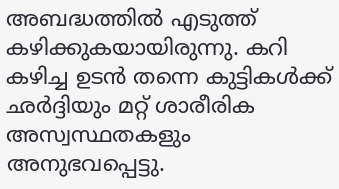അബദ്ധത്തില്‍ എടുത്ത് കഴിക്കുകയായിരുന്നു. കറി കഴിച്ച ഉടന്‍ തന്നെ കുട്ടികള്‍ക്ക് ഛര്‍ദ്ദിയും മറ്റ് ശാരീരിക അസ്വസ്ഥതകളും അനുഭവപ്പെട്ടു.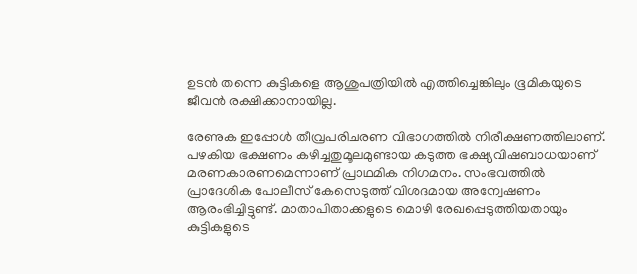ഉടന്‍ തന്നെ കുട്ടികളെ ആശുപത്രിയില്‍ എത്തിച്ചെങ്കിലും ഭൂമികയുടെ ജീവന്‍ രക്ഷിക്കാനായില്ല.

രേണുക ഇപ്പോള്‍ തീവ്രപരിചരണ വിഭാഗത്തില്‍ നിരീക്ഷണത്തിലാണ്. പഴകിയ ഭക്ഷണം കഴിച്ചതുമൂലമുണ്ടായ കടുത്ത ഭക്ഷ്യവിഷബാധയാണ് മരണകാരണമെന്നാണ് പ്രാഥമിക നിഗമനം. സംഭവത്തില്‍ പ്രാദേശിക പോലീസ് കേസെടുത്ത് വിശദമായ അന്വേഷണം ആരംഭിച്ചിട്ടുണ്ട്. മാതാപിതാക്കളുടെ മൊഴി രേഖപ്പെടുത്തിയതായും കുട്ടികളുടെ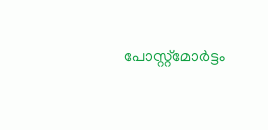പോസ്റ്റ്മോര്‍ട്ടം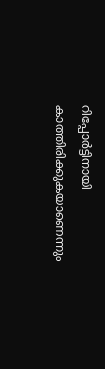റിപ്പോര്‍ട്ടിനായി കാത്തിരിക്കുകയാണെന്നും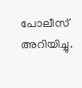പോലീസ് അറിയിച്ചു.